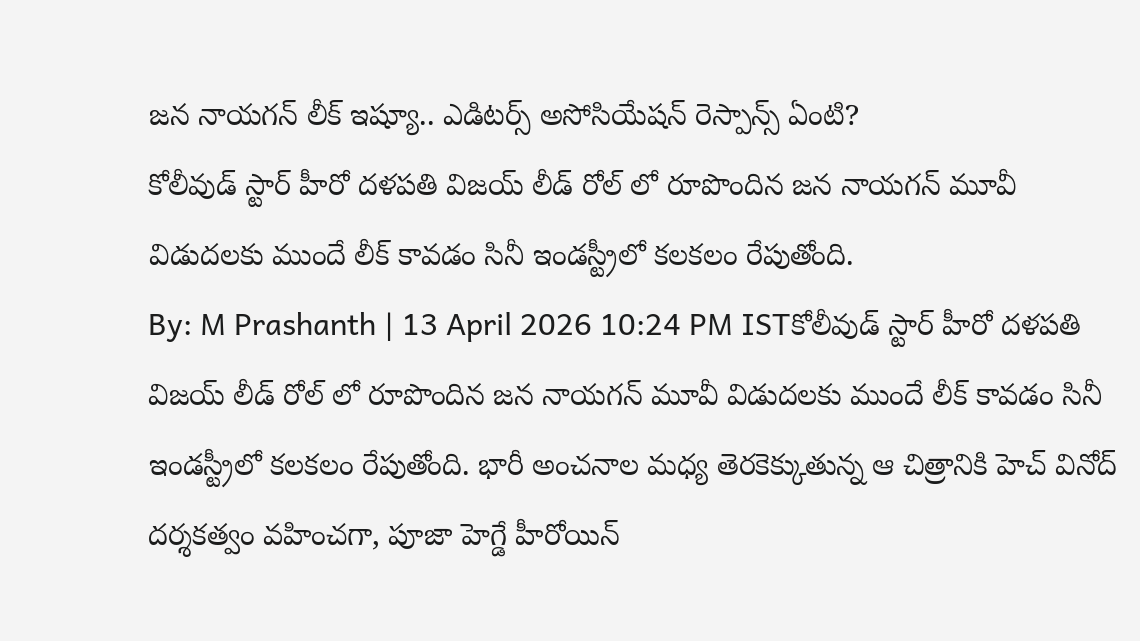జన నాయగన్ లీక్ ఇష్యూ.. ఎడిటర్స్ అసోసియేషన్ రెస్పాన్స్ ఏంటి?
కోలీవుడ్ స్టార్ హీరో దళపతి విజయ్ లీడ్ రోల్ లో రూపొందిన జన నాయగన్ మూవీ విడుదలకు ముందే లీక్ కావడం సినీ ఇండస్ట్రీలో కలకలం రేపుతోంది.
By: M Prashanth | 13 April 2026 10:24 PM ISTకోలీవుడ్ స్టార్ హీరో దళపతి విజయ్ లీడ్ రోల్ లో రూపొందిన జన నాయగన్ మూవీ విడుదలకు ముందే లీక్ కావడం సినీ ఇండస్ట్రీలో కలకలం రేపుతోంది. భారీ అంచనాల మధ్య తెరకెక్కుతున్న ఆ చిత్రానికి హెచ్ వినోద్ దర్శకత్వం వహించగా, పూజా హెగ్డే హీరోయిన్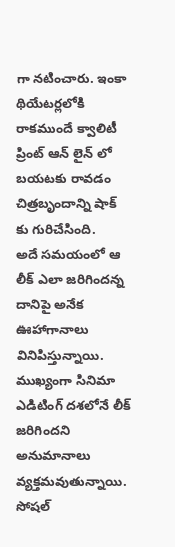గా నటించారు. ఇంకా థియేటర్లలోకి రాకముందే క్వాలిటీ ప్రింట్ ఆన్ లైన్ లో బయటకు రావడం చిత్రబృందాన్ని షాక్ కు గురిచేసింది.
అదే సమయంలో ఆ లీక్ ఎలా జరిగిందన్న దానిపై అనేక ఊహాగానాలు వినిపిస్తున్నాయి. ముఖ్యంగా సినిమా ఎడిటింగ్ దశలోనే లీక్ జరిగిందని అనుమానాలు వ్యక్తమవుతున్నాయి. సోషల్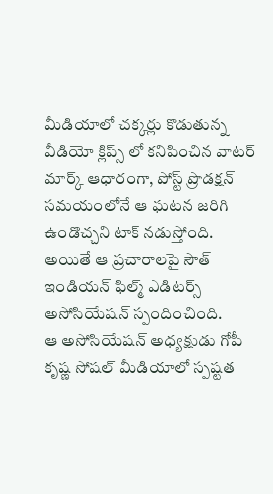మీడియాలో చక్కర్లు కొడుతున్న వీడియో క్లిప్స్ లో కనిపించిన వాటర్ మార్క్ ఆధారంగా, పోస్ట్ ప్రొడక్షన్ సమయంలోనే ఆ ఘటన జరిగి ఉండొచ్చని టాక్ నడుస్తోంది. అయితే ఆ ప్రచారాలపై సౌత్ ఇండియన్ ఫిల్మ్ ఎడిటర్స్ అసోసియేషన్ స్పందించింది.
ఆ అసోసియేషన్ అధ్యక్షుడు గోపీ కృష్ణ సోషల్ మీడియాలో స్పష్టత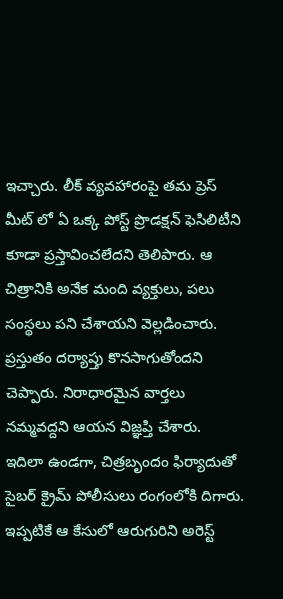ఇచ్చారు. లీక్ వ్యవహారంపై తమ ప్రెస్ మీట్ లో ఏ ఒక్క పోస్ట్ ప్రొడక్షన్ ఫెసిలిటీని కూడా ప్రస్తావించలేదని తెలిపారు. ఆ చిత్రానికి అనేక మంది వ్యక్తులు, పలు సంస్థలు పని చేశాయని వెల్లడించారు. ప్రస్తుతం దర్యాప్తు కొనసాగుతోందని చెప్పారు. నిరాధారమైన వార్తలు నమ్మవద్దని ఆయన విజ్ఞప్తి చేశారు.
ఇదిలా ఉండగా, చిత్రబృందం ఫిర్యాదుతో సైబర్ క్రైమ్ పోలీసులు రంగంలోకి దిగారు. ఇప్పటికే ఆ కేసులో ఆరుగురిని అరెస్ట్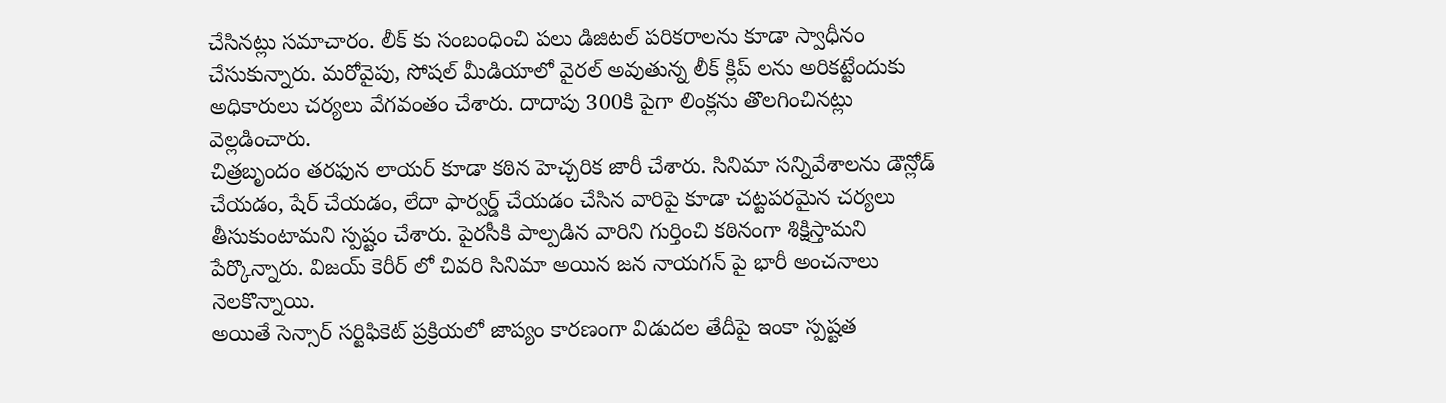చేసినట్లు సమాచారం. లీక్ కు సంబంధించి పలు డిజిటల్ పరికరాలను కూడా స్వాధీనం చేసుకున్నారు. మరోవైపు, సోషల్ మీడియాలో వైరల్ అవుతున్న లీక్ క్లిప్ లను అరికట్టేందుకు అధికారులు చర్యలు వేగవంతం చేశారు. దాదాపు 300కి పైగా లింక్లను తొలగించినట్లు వెల్లడించారు.
చిత్రబృందం తరఫున లాయర్ కూడా కఠిన హెచ్చరిక జారీ చేశారు. సినిమా సన్నివేశాలను డౌన్లోడ్ చేయడం, షేర్ చేయడం, లేదా ఫార్వర్డ్ చేయడం చేసిన వారిపై కూడా చట్టపరమైన చర్యలు తీసుకుంటామని స్పష్టం చేశారు. పైరసీకి పాల్పడిన వారిని గుర్తించి కఠినంగా శిక్షిస్తామని పేర్కొన్నారు. విజయ్ కెరీర్ లో చివరి సినిమా అయిన జన నాయగన్ పై భారీ అంచనాలు నెలకొన్నాయి.
అయితే సెన్సార్ సర్టిఫికెట్ ప్రక్రియలో జాప్యం కారణంగా విడుదల తేదీపై ఇంకా స్పష్టత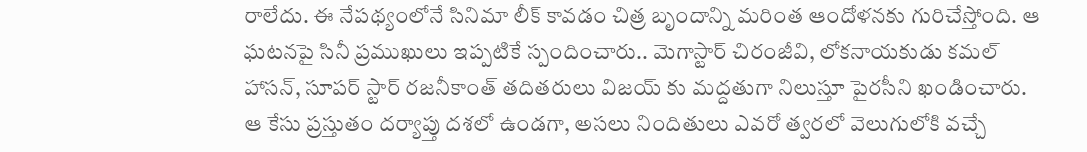రాలేదు. ఈ నేపథ్యంలోనే సినిమా లీక్ కావడం చిత్ర బృందాన్ని మరింత ఆందోళనకు గురిచేస్తోంది. ఆ ఘటనపై సినీ ప్రముఖులు ఇప్పటికే స్పందించారు.. మెగాస్టార్ చిరంజీవి, లోకనాయకుడు కమల్ హాసన్, సూపర్ స్టార్ రజనీకాంత్ తదితరులు విజయ్ కు మద్దతుగా నిలుస్తూ పైరసీని ఖండించారు. ఆ కేసు ప్రస్తుతం దర్యాప్తు దశలో ఉండగా, అసలు నిందితులు ఎవరో త్వరలో వెలుగులోకి వచ్చే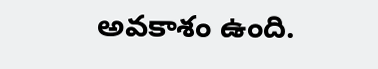అవకాశం ఉంది.